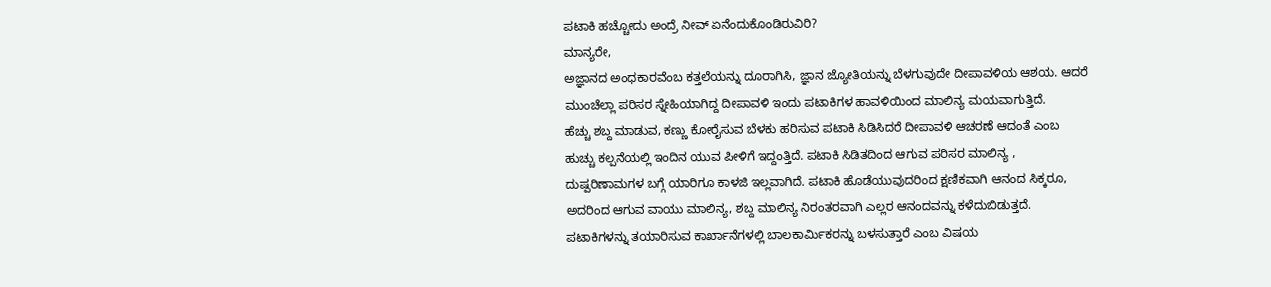ಪಟಾಕಿ ಹಚ್ಚೋದು ಅಂದ್ರೆ ನೀವ್ ಏನೆಂದುಕೊಂಡಿರುವಿರಿ?
ಮಾನ್ಯರೇ,
ಅಜ್ಞಾನದ ಅಂಧಕಾರವೆಂಬ ಕತ್ತಲೆಯನ್ನು ದೂರಾಗಿಸಿ, ಜ್ಞಾನ ಜ್ಯೋತಿಯನ್ನು ಬೆಳಗುವುದೇ ದೀಪಾವಳಿಯ ಆಶಯ. ಆದರೆ ಮುಂಚೆಲ್ಲಾ ಪರಿಸರ ಸ್ನೇಹಿಯಾಗಿದ್ದ ದೀಪಾವಳಿ ಇಂದು ಪಟಾಕಿಗಳ ಹಾವಳಿಯಿಂದ ಮಾಲಿನ್ಯ ಮಯವಾಗುತ್ತಿದೆ.
ಹೆಚ್ಚು ಶಬ್ದ ಮಾಡುವ, ಕಣ್ಣು ಕೋರೈಸುವ ಬೆಳಕು ಹರಿಸುವ ಪಟಾಕಿ ಸಿಡಿಸಿದರೆ ದೀಪಾವಳಿ ಆಚರಣೆ ಆದಂತೆ ಎಂಬ ಹುಚ್ಚು ಕಲ್ಪನೆಯಲ್ಲಿ ಇಂದಿನ ಯುವ ಪೀಳಿಗೆ ಇದ್ದಂತ್ತಿದೆ. ಪಟಾಕಿ ಸಿಡಿತದಿಂದ ಆಗುವ ಪರಿಸರ ಮಾಲಿನ್ಯ , ದುಷ್ಪರಿಣಾಮಗಳ ಬಗ್ಗೆ ಯಾರಿಗೂ ಕಾಳಜಿ ಇಲ್ಲವಾಗಿದೆ. ಪಟಾಕಿ ಹೊಡೆಯುವುದರಿಂದ ಕ್ಷಣಿಕವಾಗಿ ಆನಂದ ಸಿಕ್ಕರೂ, ಅದರಿಂದ ಆಗುವ ವಾಯು ಮಾಲಿನ್ಯ, ಶಬ್ದ ಮಾಲಿನ್ಯ ನಿರಂತರವಾಗಿ ಎಲ್ಲರ ಆನಂದವನ್ನು ಕಳೆದುಬಿಡುತ್ತದೆ.
ಪಟಾಕಿಗಳನ್ನು ತಯಾರಿಸುವ ಕಾರ್ಖಾನೆಗಳಲ್ಲಿ ಬಾಲಕಾರ್ಮಿಕರನ್ನು ಬಳಸುತ್ತಾರೆ ಎಂಬ ವಿಷಯ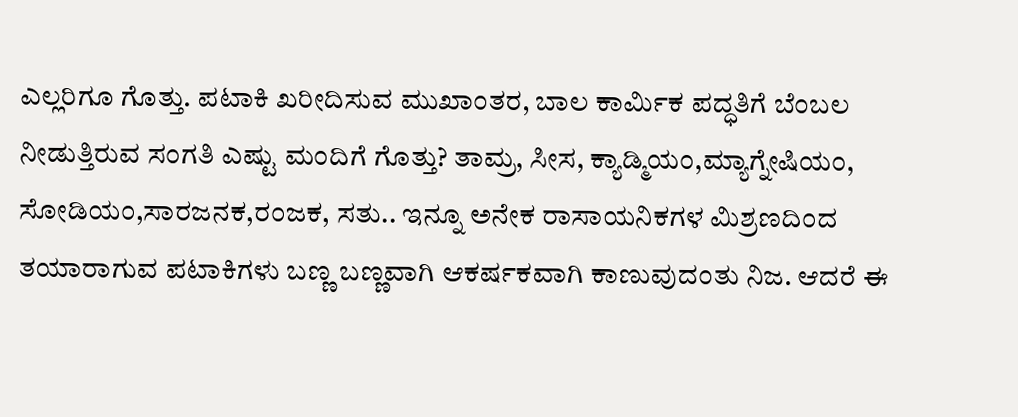ಎಲ್ಲರಿಗೂ ಗೊತ್ತು. ಪಟಾಕಿ ಖರೀದಿಸುವ ಮುಖಾಂತರ, ಬಾಲ ಕಾರ್ಮಿಕ ಪದ್ಧತಿಗೆ ಬೆಂಬಲ ನೀಡುತ್ತಿರುವ ಸಂಗತಿ ಎಷ್ಟು ಮಂದಿಗೆ ಗೊತ್ತು? ತಾಮ್ರ, ಸೀಸ, ಕ್ಯಾಡ್ಮಿಯಂ,ಮ್ಯಾಗ್ನೇಷಿಯಂ, ಸೋಡಿಯಂ,ಸಾರಜನಕ,ರಂಜಕ, ಸತು.. ಇನ್ನೂ ಅನೇಕ ರಾಸಾಯನಿಕಗಳ ಮಿಶ್ರಣದಿಂದ ತಯಾರಾಗುವ ಪಟಾಕಿಗಳು ಬಣ್ಣ ಬಣ್ಣವಾಗಿ ಆಕರ್ಷಕವಾಗಿ ಕಾಣುವುದಂತು ನಿಜ. ಆದರೆ ಈ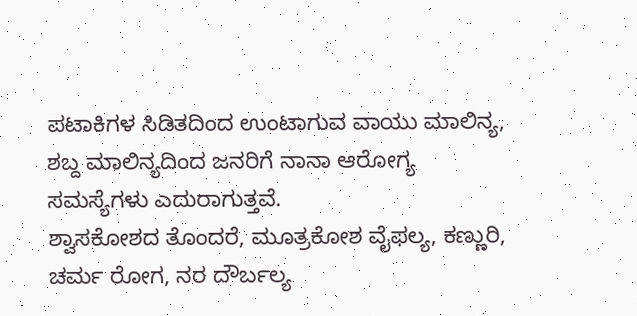ಪಟಾಕಿಗಳ ಸಿಡಿತದಿಂದ ಉಂಟಾಗುವ ವಾಯು ಮಾಲಿನ್ಯ, ಶಬ್ದ ಮಾಲಿನ್ಯದಿಂದ ಜನರಿಗೆ ನಾನಾ ಆರೋಗ್ಯ ಸಮಸ್ಯೆಗಳು ಎದುರಾಗುತ್ತವೆ.
ಶ್ವಾಸಕೋಶದ ತೊಂದರೆ, ಮೂತ್ರಕೋಶ ವೈಫಲ್ಯ, ಕಣ್ಣುರಿ, ಚರ್ಮ ರೋಗ, ನರ ದೌರ್ಬಲ್ಯ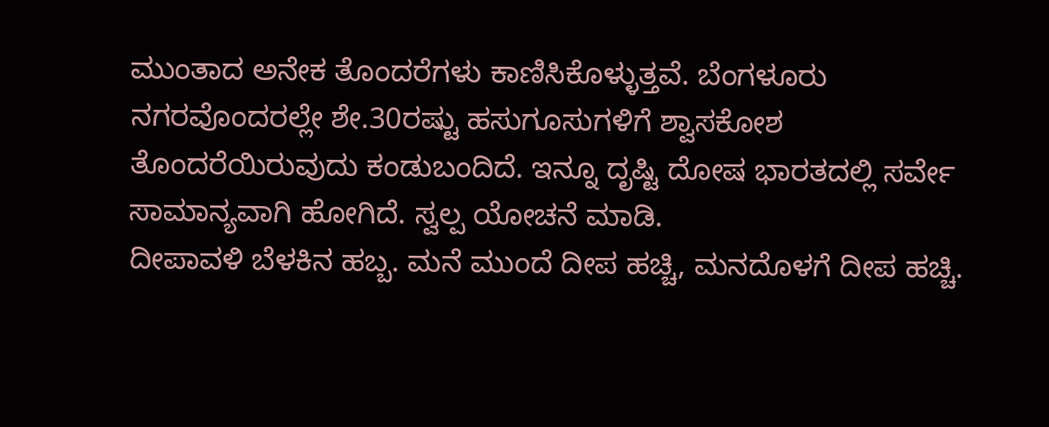ಮುಂತಾದ ಅನೇಕ ತೊಂದರೆಗಳು ಕಾಣಿಸಿಕೊಳ್ಳುತ್ತವೆ. ಬೆಂಗಳೂರು ನಗರವೊಂದರಲ್ಲೇ ಶೇ.30ರಷ್ಟು ಹಸುಗೂಸುಗಳಿಗೆ ಶ್ವಾಸಕೋಶ ತೊಂದರೆಯಿರುವುದು ಕಂಡುಬಂದಿದೆ. ಇನ್ನೂ ದೃಷ್ಟಿ ದೋಷ ಭಾರತದಲ್ಲಿ ಸರ್ವೇ ಸಾಮಾನ್ಯವಾಗಿ ಹೋಗಿದೆ. ಸ್ವಲ್ಪ ಯೋಚನೆ ಮಾಡಿ.
ದೀಪಾವಳಿ ಬೆಳಕಿನ ಹಬ್ಬ. ಮನೆ ಮುಂದೆ ದೀಪ ಹಚ್ಚಿ, ಮನದೊಳಗೆ ದೀಪ ಹಚ್ಚಿ.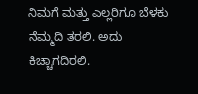ನಿಮಗೆ ಮತ್ತು ಎಲ್ಲರಿಗೂ ಬೆಳಕು ನೆಮ್ಮದಿ ತರಲಿ. ಅದು ಕಿಚ್ಚಾಗದಿರಲಿ.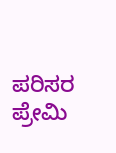ಪರಿಸರ ಪ್ರೇಮಿ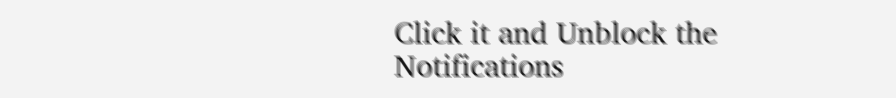Click it and Unblock the Notifications